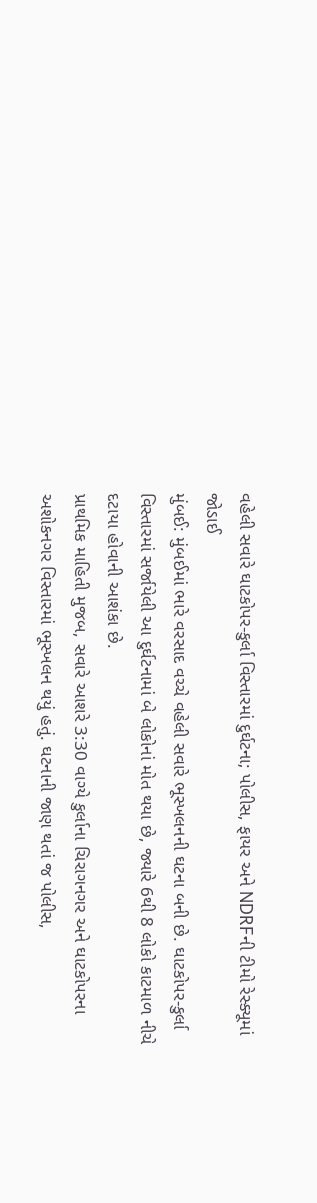વહેલી સવારે ઘાટકોપર-કુર્લા વિસ્તારમાં દુર્ઘટના; પોલીસ, ફાયર અને NDRFની ટીમો રેસ્ક્યૂમાં જોડાઈ
મુંબઈ: મુંબઈમાં ભારે વરસાદ વચ્ચે વહેલી સવારે ભૂસ્ખલનની ઘટના બની છે. ઘાટકોપર-કુર્લા વિસ્તારમાં સર્જાયેલી આ દુર્ઘટનામાં બે લોકોનાં મોત થયા છે, જ્યારે 6થી 8 લોકો કાટમાળ નીચે દટાયા હોવાની આશંકા છે.
પ્રાથમિક માહિતી મુજબ, સવારે આશરે 3:30 વાગ્યે કુર્લાના ચિરાગનગર અને ઘાટકોપરના અશોકનગર વિસ્તારમાં ભૂસ્ખલન થયું હતું. ઘટનાની જાણ થતાં જ પોલીસ,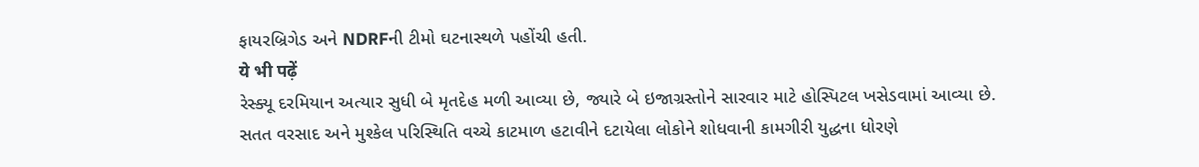ફાયરબ્રિગેડ અને NDRFની ટીમો ઘટનાસ્થળે પહોંચી હતી.
ये भी पढ़ें
રેસ્ક્યૂ દરમિયાન અત્યાર સુધી બે મૃતદેહ મળી આવ્યા છે, જ્યારે બે ઇજાગ્રસ્તોને સારવાર માટે હોસ્પિટલ ખસેડવામાં આવ્યા છે.
સતત વરસાદ અને મુશ્કેલ પરિસ્થિતિ વચ્ચે કાટમાળ હટાવીને દટાયેલા લોકોને શોધવાની કામગીરી યુદ્ધના ધોરણે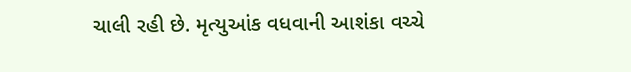ચાલી રહી છે. મૃત્યુઆંક વધવાની આશંકા વચ્ચે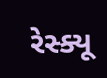રેસ્ક્યૂ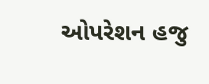ઓપરેશન હજુ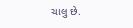ચાલુ છે.